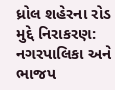ધ્રોલ શહેરના રોડ મુદ્દે નિરાકરણ: નગરપાલિકા અને ભાજપ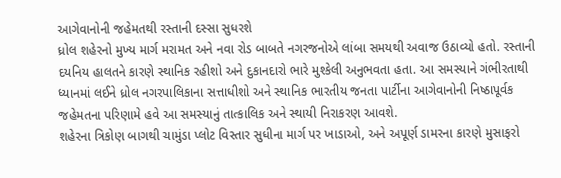આગેવાનોની જહેમતથી રસ્તાની દસ્સા સુધરશે
ધ્રોલ શહેરનો મુખ્ય માર્ગ મરામત અને નવા રોડ બાબતે નગરજનોએ લાંબા સમયથી અવાજ ઉઠાવ્યો હતો. રસ્તાની દયનિય હાલતને કારણે સ્થાનિક રહીશો અને દુકાનદારો ભારે મુશ્કેલી અનુભવતા હતા. આ સમસ્યાને ગંભીરતાથી ધ્યાનમાં લઈને ધ્રોલ નગરપાલિકાના સત્તાધીશો અને સ્થાનિક ભારતીય જનતા પાર્ટીના આગેવાનોની નિષ્ઠાપૂર્વક જહેમતના પરિણામે હવે આ સમસ્યાનું તાત્કાલિક અને સ્થાયી નિરાકરણ આવશે.
શહેરના ત્રિકોણ બાગથી ચામુંડા પ્લોટ વિસ્તાર સુધીના માર્ગ પર ખાડાઓ, અને અપૂર્ણ ડામરના કારણે મુસાફરો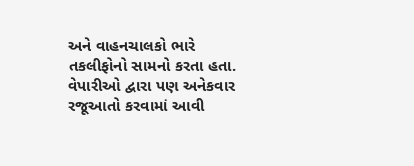અને વાહનચાલકો ભારે તકલીફોનો સામનો કરતા હતા. વેપારીઓ દ્વારા પણ અનેકવાર રજૂઆતો કરવામાં આવી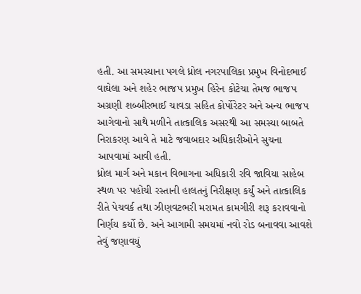હતી. આ સમસ્યાના પગલે ધ્રોલ નગરપાલિકા પ્રમુખ વિનોદભાઈ વાઘેલા અને શહેર ભાજપ પ્રમુખ હિરેન કોટેચા તેમજ ભાજપ અગ્રણી શબ્બીરભાઈ ચાવડા સહિત કોર્પોરેટર અને અન્ય ભાજપ આગેવાનો સાથે મળીને તાત્કાલિક અસરથી આ સમસ્યા બાબતે નિરાકરણ આવે તે માટે જવાબદાર અધિકારીઓને સુચના આપવામાં આવી હતી.
ધ્રોલ માર્ગ અને મકાન વિભાગના અધિકારી રવિ જાવિયા સાહેબ સ્થળ પર પહોંચી રસ્તાની હાલતનું નિરીક્ષણ કર્યું અને તાત્કાલિક રીતે પેચવર્ક તથા ઝીણવટભરી મરામત કામગીરી શરૂ કરાવવાનો નિર્ણય કર્યો છે. અને આગામી સમયમાં નવો રોડ બનાવવા આવશે તેવું જણાવયું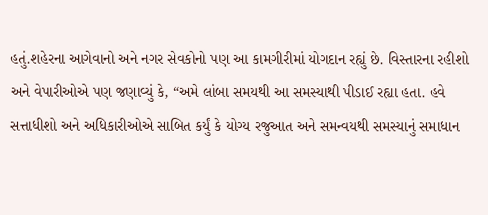હતું.શહેરના આગેવાનો અને નગર સેવકોનો પણ આ કામગીરીમાં યોગદાન રહ્યું છે. વિસ્તારના રહીશો અને વેપારીઓએ પણ જણાવ્યું કે, “અમે લાંબા સમયથી આ સમસ્યાથી પીડાઈ રહ્યા હતા. હવે સત્તાધીશો અને અધિકારીઓએ સાબિત કર્યું કે યોગ્ય રજુઆત અને સમન્વયથી સમસ્યાનું સમાધાન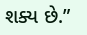શક્ય છે.”